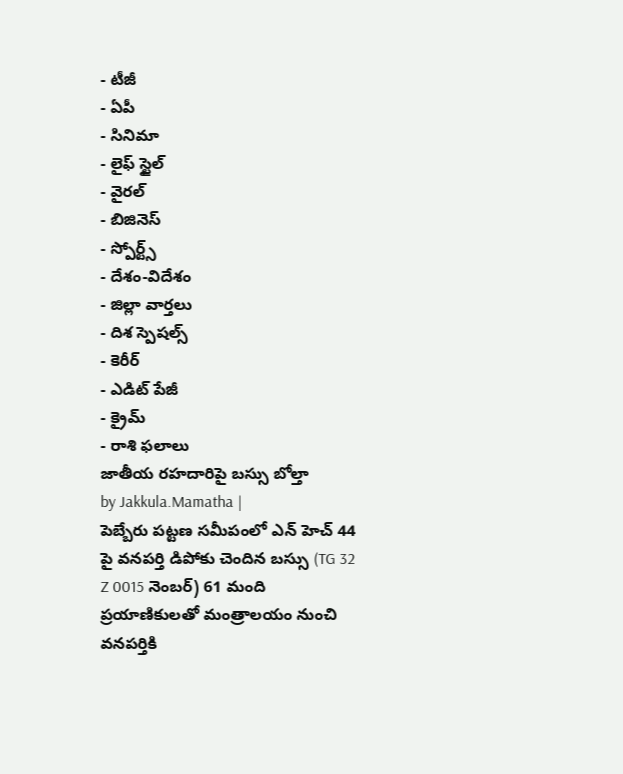- టీజీ
- ఏపీ
- సినిమా
- లైఫ్ స్టైల్
- వైరల్
- బిజినెస్
- స్పోర్ట్స్
- దేశం-విదేశం
- జిల్లా వార్తలు
- దిశ స్పెషల్స్
- కెరీర్
- ఎడిట్ పేజీ
- క్రైమ్
- రాశి ఫలాలు
జాతీయ రహదారిపై బస్సు బోల్తా
by Jakkula.Mamatha |
పెబ్బేరు పట్టణ సమీపంలో ఎన్ హెచ్ 44 పై వనపర్తి డిపోకు చెందిన బస్సు (TG 32 Z 0015 నెంబర్) 61 మంది ప్రయాణికులతో మంత్రాలయం నుంచి వనపర్తికి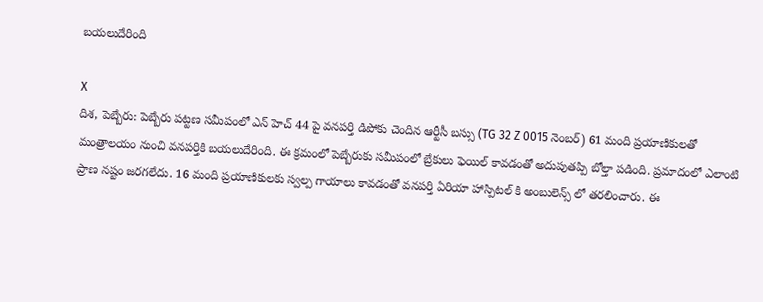బయలుదేరింది

X
దిశ, పెబ్బేరు: పెబ్బేరు పట్టణ సమీపంలో ఎన్ హెచ్ 44 పై వనపర్తి డిపోకు చెందిన ఆర్టీసీ బస్సు (TG 32 Z 0015 నెంబర్) 61 మంది ప్రయాణికులతో మంత్రాలయం నుంచి వనపర్తికి బయలుదేరింది. ఈ క్రమంలో పెబ్బేరుకు సమీపంలో బ్రేకులు ఫెయిల్ కావడంతో అదుపుతప్పి బోల్తా పడింది. ప్రమాదంలో ఎలాంటి ప్రాణ నష్టం జరగలేదు. 16 మంది ప్రయాణికులకు స్వల్ప గాయాలు కావడంతో వనపర్తి ఏరియా హాస్పిటల్ కి అంబులెన్స్ లో తరలించారు. ఈ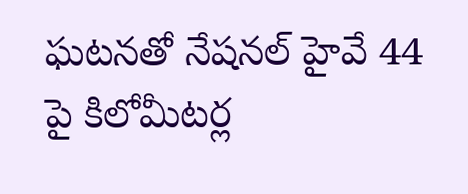ఘటనతో నేషనల్ హైవే 44 పై కిలోమీటర్ల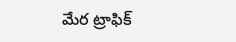మేర ట్రాఫిక్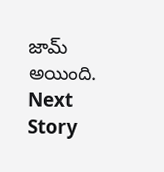జామ్ అయింది.
Next Story